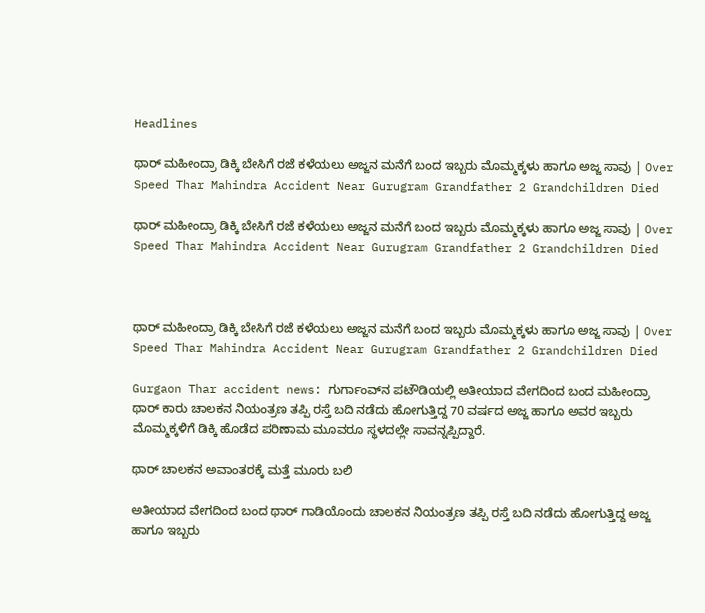Headlines

ಥಾರ್ ಮಹೀಂದ್ರಾ ಡಿಕ್ಕಿ ಬೇಸಿಗೆ ರಜೆ ಕಳೆಯಲು ಅಜ್ಜನ ಮನೆಗೆ ಬಂದ ಇಬ್ಬರು ಮೊಮ್ಮಕ್ಕಳು ಹಾಗೂ ಅಜ್ಜ ಸಾವು | Over Speed Thar Mahindra Accident Near Gurugram Grandfather 2 Grandchildren Died

ಥಾರ್ ಮಹೀಂದ್ರಾ ಡಿಕ್ಕಿ ಬೇಸಿಗೆ ರಜೆ ಕಳೆಯಲು ಅಜ್ಜನ ಮನೆಗೆ ಬಂದ ಇಬ್ಬರು ಮೊಮ್ಮಕ್ಕಳು ಹಾಗೂ ಅಜ್ಜ ಸಾವು | Over Speed Thar Mahindra Accident Near Gurugram Grandfather 2 Grandchildren Died



ಥಾರ್ ಮಹೀಂದ್ರಾ ಡಿಕ್ಕಿ ಬೇಸಿಗೆ ರಜೆ ಕಳೆಯಲು ಅಜ್ಜನ ಮನೆಗೆ ಬಂದ ಇಬ್ಬರು ಮೊಮ್ಮಕ್ಕಳು ಹಾಗೂ ಅಜ್ಜ ಸಾವು | Over Speed Thar Mahindra Accident Near Gurugram Grandfather 2 Grandchildren Died

Gurgaon Thar accident news: ಗುರ್ಗಾಂವ್‌ನ ಪಟೌಡಿಯಲ್ಲಿ ಅತೀಯಾದ ವೇಗದಿಂದ ಬಂದ ಮಹೀಂದ್ರಾ ಥಾರ್ ಕಾರು ಚಾಲಕನ ನಿಯಂತ್ರಣ ತಪ್ಪಿ ರಸ್ತೆ ಬದಿ ನಡೆದು ಹೋಗುತ್ತಿದ್ದ 70 ವರ್ಷದ ಅಜ್ಜ ಹಾಗೂ ಅವರ ಇಬ್ಬರು ಮೊಮ್ಮಕ್ಕಳಿಗೆ ಡಿಕ್ಕಿ ಹೊಡೆದ ಪರಿಣಾಮ ಮೂವರೂ ಸ್ಥಳದಲ್ಲೇ ಸಾವನ್ನಪ್ಪಿದ್ದಾರೆ.

ಥಾರ್ ಚಾಲಕನ ಅವಾಂತರಕ್ಕೆ ಮತ್ತೆ ಮೂರು ಬಲಿ

ಅತೀಯಾದ ವೇಗದಿಂದ ಬಂದ ಥಾರ್ ಗಾಡಿಯೊಂದು ಚಾಲಕನ ನಿಯಂತ್ರಣ ತಪ್ಪಿ ರಸ್ತೆ ಬದಿ ನಡೆದು ಹೋಗುತ್ತಿದ್ದ ಅಜ್ಜ ಹಾಗೂ ಇಬ್ಬರು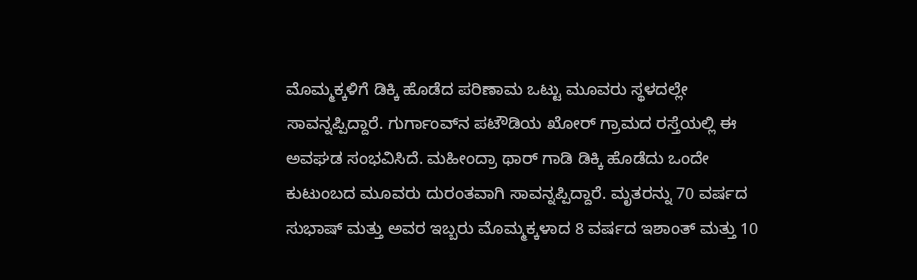ಮೊಮ್ಮಕ್ಕಳಿಗೆ ಡಿಕ್ಕಿ ಹೊಡೆದ ಪರಿಣಾಮ ಒಟ್ಟು ಮೂವರು ಸ್ಥಳದಲ್ಲೇ ಸಾವನ್ನಪ್ಪಿದ್ದಾರೆ. ಗುರ್ಗಾಂವ್‌ನ ಪಟೌಡಿಯ ಖೋರ್ ಗ್ರಾಮದ ರಸ್ತೆಯಲ್ಲಿ ಈ ಅವಘಡ ಸಂಭವಿಸಿದೆ. ಮಹೀಂದ್ರಾ ಥಾರ್ ಗಾಡಿ ಡಿಕ್ಕಿ ಹೊಡೆದು ಒಂದೇ ಕುಟುಂಬದ ಮೂವರು ದುರಂತವಾಗಿ ಸಾವನ್ನಪ್ಪಿದ್ದಾರೆ. ಮೃತರನ್ನು 70 ವರ್ಷದ ಸುಭಾಷ್ ಮತ್ತು ಅವರ ಇಬ್ಬರು ಮೊಮ್ಮಕ್ಕಳಾದ 8 ವರ್ಷದ ಇಶಾಂತ್ ಮತ್ತು 10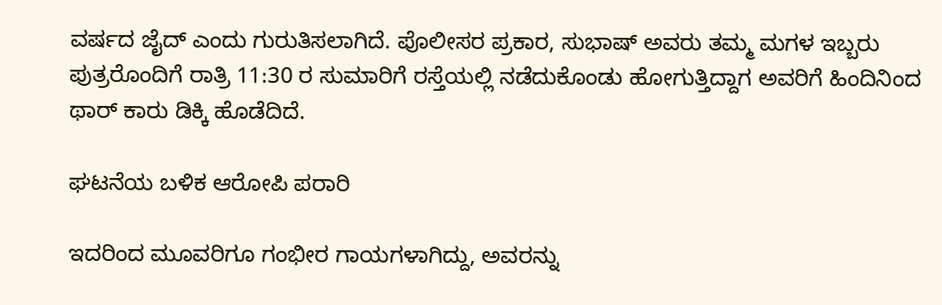ವರ್ಷದ ಜೈದ್ ಎಂದು ಗುರುತಿಸಲಾಗಿದೆ. ಪೊಲೀಸರ ಪ್ರಕಾರ, ಸುಭಾಷ್ ಅವರು ತಮ್ಮ ಮಗಳ ಇಬ್ಬರು ಪುತ್ರರೊಂದಿಗೆ ರಾತ್ರಿ 11:30 ರ ಸುಮಾರಿಗೆ ರಸ್ತೆಯಲ್ಲಿ ನಡೆದುಕೊಂಡು ಹೋಗುತ್ತಿದ್ದಾಗ ಅವರಿಗೆ ಹಿಂದಿನಿಂದ ಥಾರ್ ಕಾರು ಡಿಕ್ಕಿ ಹೊಡೆದಿದೆ.

ಘಟನೆಯ ಬಳಿಕ ಆರೋಪಿ ಪರಾರಿ

ಇದರಿಂದ ಮೂವರಿಗೂ ಗಂಭೀರ ಗಾಯಗಳಾಗಿದ್ದು, ಅವರನ್ನು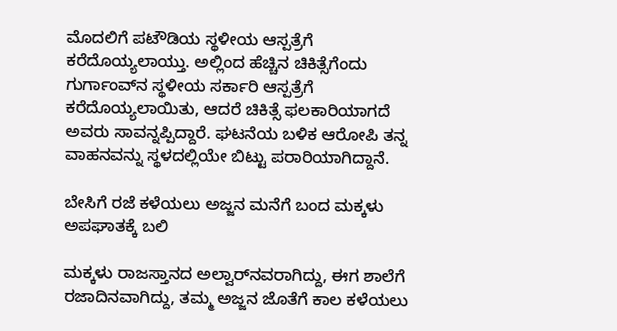ಮೊದಲಿಗೆ ಪಟೌಡಿಯ ಸ್ಥಳೀಯ ಆಸ್ಪತ್ರೆಗೆ ಕರೆದೊಯ್ಯಲಾಯ್ತು. ಅಲ್ಲಿಂದ ಹೆಚ್ಚಿನ ಚಿಕಿತ್ಸೆಗೆಂದು ಗುರ್ಗಾಂವ್‌ನ ಸ್ಥಳೀಯ ಸರ್ಕಾರಿ ಆಸ್ಪತ್ರೆಗೆ ಕರೆದೊಯ್ಯಲಾಯಿತು, ಆದರೆ ಚಿಕಿತ್ಸೆ ಫಲಕಾರಿಯಾಗದೆ ಅವರು ಸಾವನ್ನಪ್ಪಿದ್ದಾರೆ. ಘಟನೆಯ ಬಳಿಕ ಆರೋಪಿ ತನ್ನ ವಾಹನವನ್ನು ಸ್ಥಳದಲ್ಲಿಯೇ ಬಿಟ್ಟು ಪರಾರಿಯಾಗಿದ್ದಾನೆ.

ಬೇಸಿಗೆ ರಜೆ ಕಳೆಯಲು ಅಜ್ಜನ ಮನೆಗೆ ಬಂದ ಮಕ್ಕಳು ಅಪಘಾತಕ್ಕೆ ಬಲಿ

ಮಕ್ಕಳು ರಾಜಸ್ತಾನದ ಅಲ್ವಾರ್‌ನವರಾಗಿದ್ದು, ಈಗ ಶಾಲೆಗೆ ರಜಾದಿನವಾಗಿದ್ದು, ತಮ್ಮ ಅಜ್ಜನ ಜೊತೆಗೆ ಕಾಲ ಕಳೆಯಲು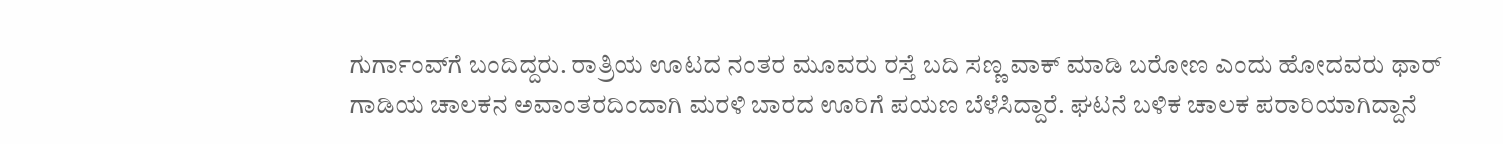ಗುರ್ಗಾಂವ್‌ಗೆ ಬಂದಿದ್ದರು. ರಾತ್ರಿಯ ಊಟದ ನಂತರ ಮೂವರು ರಸ್ತೆ ಬದಿ ಸಣ್ಣ ವಾಕ್ ಮಾಡಿ ಬರೋಣ ಎಂದು ಹೋದವರು ಥಾರ್ ಗಾಡಿಯ ಚಾಲಕನ ಅವಾಂತರದಿಂದಾಗಿ ಮರಳಿ ಬಾರದ ಊರಿಗೆ ಪಯಣ ಬೆಳೆಸಿದ್ದಾರೆ. ಘಟನೆ ಬಳಿಕ ಚಾಲಕ ಪರಾರಿಯಾಗಿದ್ದಾನೆ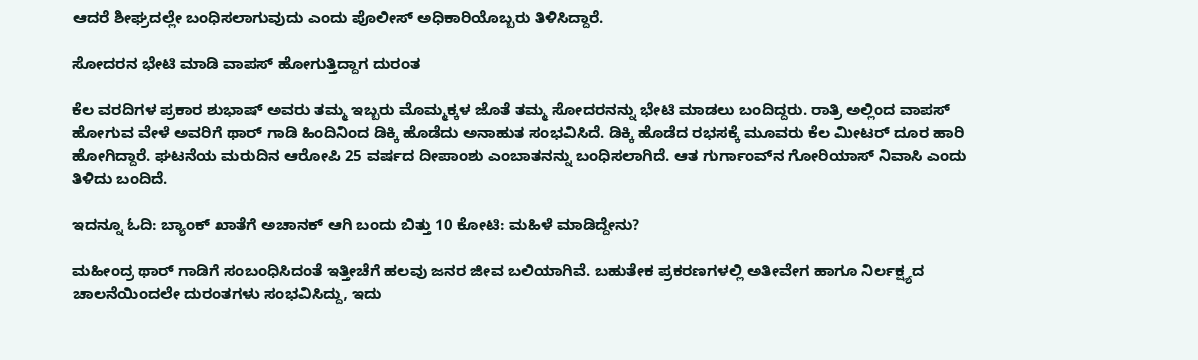ಆದರೆ ಶೀಘ್ರದಲ್ಲೇ ಬಂಧಿಸಲಾಗುವುದು ಎಂದು ಪೊಲೀಸ್ ಅಧಿಕಾರಿಯೊಬ್ಬರು ತಿಳಿಸಿದ್ದಾರೆ.

ಸೋದರನ ಭೇಟಿ ಮಾಡಿ ವಾಪಸ್ ಹೋಗುತ್ತಿದ್ದಾಗ ದುರಂತ

ಕೆಲ ವರದಿಗಳ ಪ್ರಕಾರ ಶುಭಾಷ್ ಅವರು ತಮ್ಮ ಇಬ್ಬರು ಮೊಮ್ಮಕ್ಕಳ ಜೊತೆ ತಮ್ಮ ಸೋದರನನ್ನು ಭೇಟಿ ಮಾಡಲು ಬಂದಿದ್ದರು. ರಾತ್ರಿ ಅಲ್ಲಿಂದ ವಾಪಸ್ ಹೋಗುವ ವೇಳೆ ಅವರಿಗೆ ಥಾರ್ ಗಾಡಿ ಹಿಂದಿನಿಂದ ಡಿಕ್ಕಿ ಹೊಡೆದು ಅನಾಹುತ ಸಂಭವಿಸಿದೆ. ಡಿಕ್ಕಿ ಹೊಡೆದ ರಭಸಕ್ಕೆ ಮೂವರು ಕೆಲ ಮೀಟರ್ ದೂರ ಹಾರಿ ಹೋಗಿದ್ದಾರೆ. ಘಟನೆಯ ಮರುದಿನ ಆರೋಪಿ 25 ವರ್ಷದ ದೀಪಾಂಶು ಎಂಬಾತನನ್ನು ಬಂಧಿಸಲಾಗಿದೆ. ಆತ ಗುರ್ಗಾಂವ್‌ನ ಗೋರಿಯಾಸ್ ನಿವಾಸಿ ಎಂದು ತಿಳಿದು ಬಂದಿದೆ.

ಇದನ್ನೂ ಓದಿ: ಬ್ಯಾಂಕ್ ಖಾತೆಗೆ ಅಚಾನಕ್ ಆಗಿ ಬಂದು ಬಿತ್ತು 10 ಕೋಟಿ: ಮಹಿಳೆ ಮಾಡಿದ್ದೇನು?

ಮಹೀಂದ್ರ ಥಾರ್ ಗಾಡಿಗೆ ಸಂಬಂಧಿಸಿದಂತೆ ಇತ್ತೀಚೆಗೆ ಹಲವು ಜನರ ಜೀವ ಬಲಿಯಾಗಿವೆ. ಬಹುತೇಕ ಪ್ರಕರಣಗಳಲ್ಲಿ ಅತೀವೇಗ ಹಾಗೂ ನಿರ್ಲಕ್ಷ್ಯದ ಚಾಲನೆಯಿಂದಲೇ ದುರಂತಗಳು ಸಂಭವಿಸಿದ್ದು, ಇದು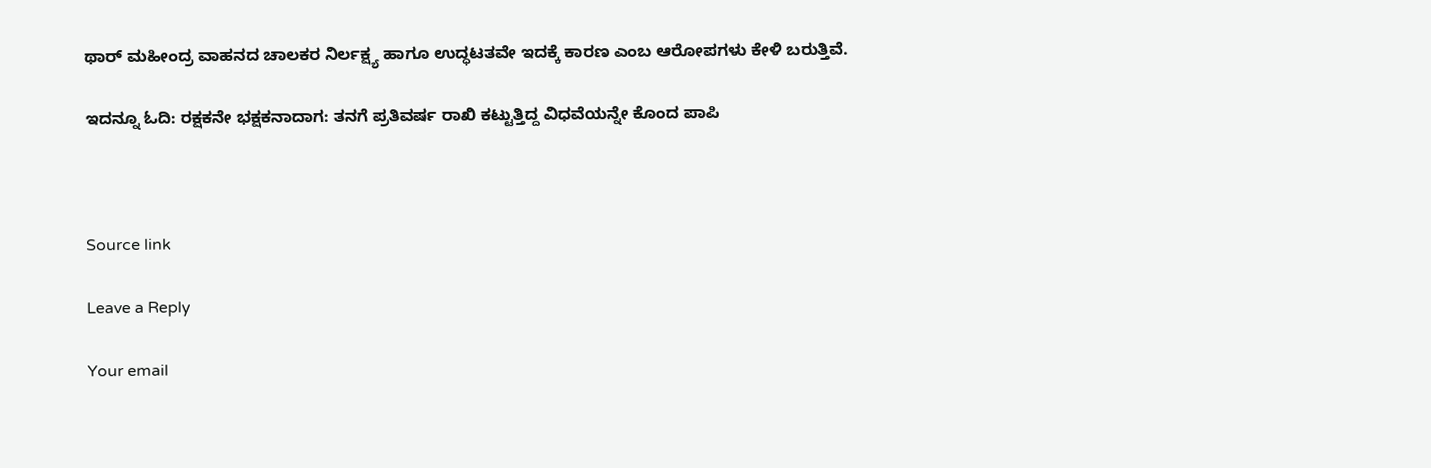ಥಾರ್ ಮಹೀಂದ್ರ ವಾಹನದ ಚಾಲಕರ ನಿರ್ಲಕ್ಷ್ಯ ಹಾಗೂ ಉದ್ಧಟತವೇ ಇದಕ್ಕೆ ಕಾರಣ ಎಂಬ ಆರೋಪಗಳು ಕೇಳಿ ಬರುತ್ತಿವೆ.

ಇದನ್ನೂ ಓದಿ: ರಕ್ಷಕನೇ ಭಕ್ಷಕನಾದಾಗ: ತನಗೆ ಪ್ರತಿವರ್ಷ ರಾಖಿ ಕಟ್ಟುತ್ತಿದ್ದ ವಿಧವೆಯನ್ನೇ ಕೊಂದ ಪಾಪಿ



Source link

Leave a Reply

Your email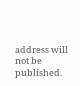address will not be published.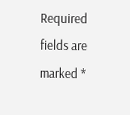Required fields are marked *